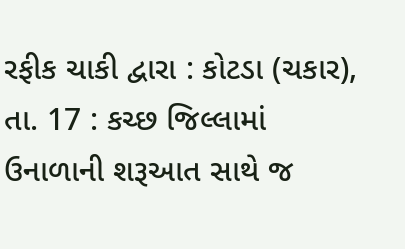રફીક ચાકી દ્વારા : કોટડા (ચકાર), તા. 17 : કચ્છ જિલ્લામાં
ઉનાળાની શરૂઆત સાથે જ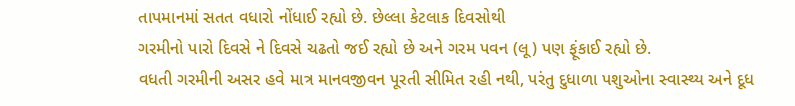તાપમાનમાં સતત વધારો નોંધાઈ રહ્યો છે. છેલ્લા કેટલાક દિવસોથી
ગરમીનો પારો દિવસે ને દિવસે ચઢતો જઈ રહ્યો છે અને ગરમ પવન (લૂ) પણ ફૂંકાઈ રહ્યો છે.
વધતી ગરમીની અસર હવે માત્ર માનવજીવન પૂરતી સીમિત રહી નથી, પરંતુ દુધાળા પશુઓના સ્વાસ્થ્ય અને દૂધ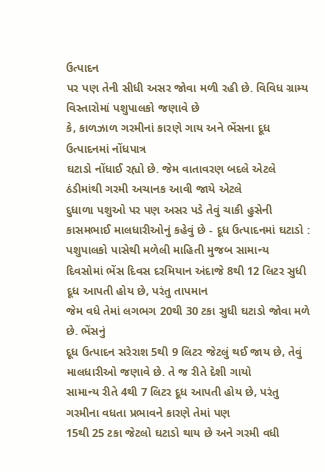ઉત્પાદન
પર પણ તેની સીધી અસર જોવા મળી રહી છે. વિવિધ ગ્રામ્ય વિસ્તારોમાં પશુપાલકો જણાવે છે
કે, કાળઝાળ ગરમીનાં કારણે ગાય અને ભેંસના દૂધ ઉત્પાદનમાં નોંધપાત્ર
ઘટાડો નોંધાઈ રહ્યો છે. જેમ વાતાવરણ બદલે એટલે ઠંડીમાંથી ગરમી અચાનક આવી જાયે એટલે
દુધાળા પશુઓ પર પણ અસર પડે તેવું ચાકી હુસેની કાસમભાઈ માલધારીઓનું કહેવું છે - દૂધ ઉત્પાદનમાં ઘટાડો : પશુપાલકો પાસેથી મળેલી માહિતી મુજબ સામાન્ય
દિવસોમાં ભેંસ દિવસ દરમિયાન અંદાજે 8થી 12 લિટર સુધી
દૂધ આપતી હોય છે, પરંતુ તાપમાન
જેમ વધે તેમાં લગભગ 20થી 30 ટકા સુધી ઘટાડો જોવા મળે છે. ભેંસનું
દૂધ ઉત્પાદન સરેરાશ 5થી 9 લિટર જેટલું થઈ જાય છે, તેવું માલધારીઓ જણાવે છે. તે જ રીતે દેશી ગાયો
સામાન્ય રીતે 4થી 7 લિટર દૂધ આપતી હોય છે, પરંતુ ગરમીના વધતા પ્રભાવને કારણે તેમાં પણ
15થી 25 ટકા જેટલો ઘટાડો થાય છે અને ગરમી વધી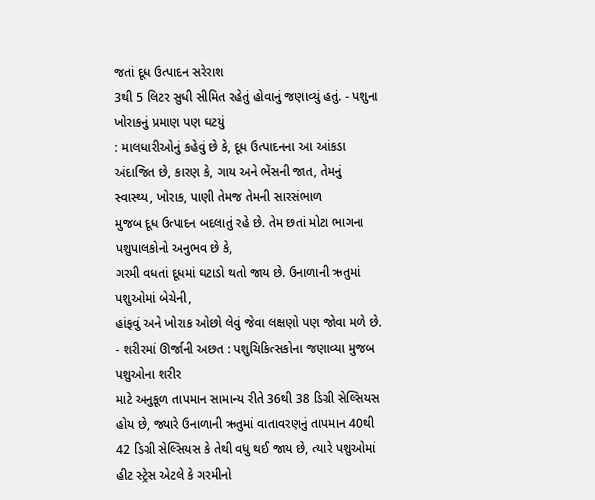જતાં દૂધ ઉત્પાદન સરેરાશ
3થી 5 લિટર સુધી સીમિત રહેતું હોવાનું જણાવ્યું હતું. - પશુના ખોરાકનું પ્રમાણ પણ ઘટયું
: માલધારીઓનું કહેવું છે કે, દૂધ ઉત્પાદનના આ આંકડા અંદાજિત છે, કારણ કે, ગાય અને ભેંસની જાત, તેમનું
સ્વાસ્થ્ય, ખોરાક, પાણી તેમજ તેમની સારસંભાળ
મુજબ દૂધ ઉત્પાદન બદલાતું રહે છે. તેમ છતાં મોટા ભાગના પશુપાલકોનો અનુભવ છે કે,
ગરમી વધતાં દૂધમાં ઘટાડો થતો જાય છે. ઉનાળાની ઋતુમાં પશુઓમાં બેચેની,
હાંફવું અને ખોરાક ઓછો લેવું જેવા લક્ષણો પણ જોવા મળે છે. - શરીરમાં ઊર્જાની અછત : પશુચિકિત્સકોના જણાવ્યા મુજબ પશુઓના શરીર
માટે અનુકૂળ તાપમાન સામાન્ય રીતે 36થી 38 ડિગ્રી સેલ્સિયસ
હોય છે, જ્યારે ઉનાળાની ઋતુમાં વાતાવરણનું તાપમાન 40થી 42 ડિગ્રી સેલ્સિયસ કે તેથી વધુ થઈ જાય છે, ત્યારે પશુઓમાં હીટ સ્ટ્રેસ એટલે કે ગરમીનો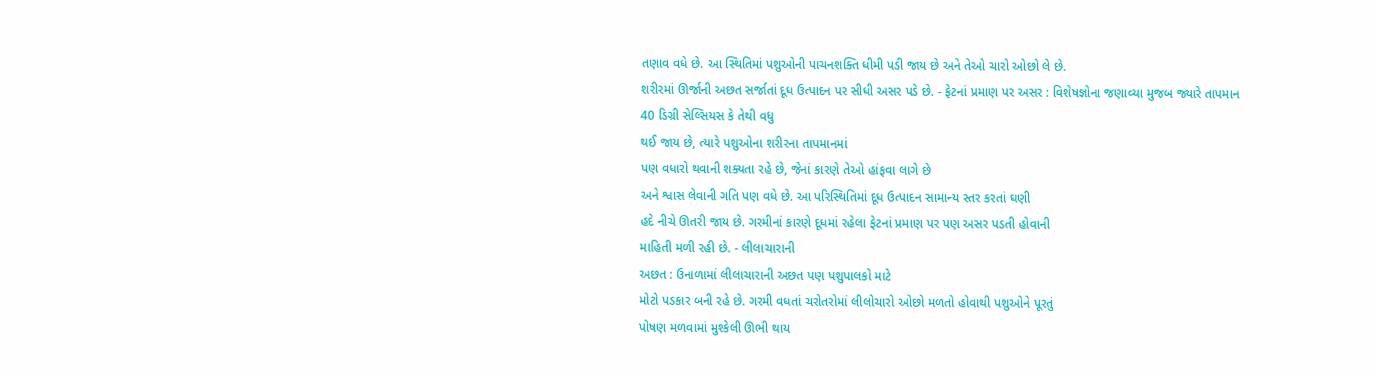તણાવ વધે છે. આ સ્થિતિમાં પશુઓની પાચનશક્તિ ધીમી પડી જાય છે અને તેઓ ચારો ઓછો લે છે.
શરીરમાં ઊર્જાની અછત સર્જાતાં દૂધ ઉત્પાદન પર સીધી અસર પડે છે. - ફેટનાં પ્રમાણ પર અસર : વિશેષજ્ઞોના જણાવ્યા મુજબ જ્યારે તાપમાન
40 ડિગ્રી સેલ્સિયસ કે તેથી વધુ
થઈ જાય છે, ત્યારે પશુઓના શરીરના તાપમાનમાં
પણ વધારો થવાની શક્યતા રહે છે, જેનાં કારણે તેઓ હાંફવા લાગે છે
અને શ્વાસ લેવાની ગતિ પણ વધે છે. આ પરિસ્થિતિમાં દૂધ ઉત્પાદન સામાન્ય સ્તર કરતાં ઘણી
હદે નીચે ઊતરી જાય છે. ગરમીનાં કારણે દૂધમાં રહેલા ફેટનાં પ્રમાણ પર પણ અસર પડતી હોવાની
માહિતી મળી રહી છે. - લીલાચારાની
અછત : ઉનાળામાં લીલાચારાની અછત પણ પશુપાલકો માટે
મોટો પડકાર બની રહે છે. ગરમી વધતાં ચરોતરોમાં લીલોચારો ઓછો મળતો હોવાથી પશુઓને પૂરતું
પોષણ મળવામાં મુશ્કેલી ઊભી થાય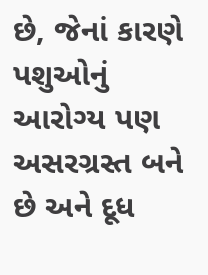છે, જેનાં કારણે પશુઓનું આરોગ્ય પણ અસરગ્રસ્ત બને છે અને દૂધ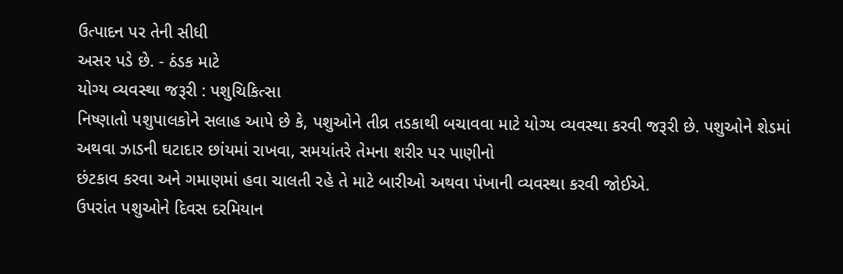ઉત્પાદન પર તેની સીધી
અસર પડે છે. - ઠંડક માટે
યોગ્ય વ્યવસ્થા જરૂરી : પશુચિકિત્સા
નિષ્ણાતો પશુપાલકોને સલાહ આપે છે કે, પશુઓને તીવ્ર તડકાથી બચાવવા માટે યોગ્ય વ્યવસ્થા કરવી જરૂરી છે. પશુઓને શેડમાં
અથવા ઝાડની ઘટાદાર છાંયમાં રાખવા, સમયાંતરે તેમના શરીર પર પાણીનો
છંટકાવ કરવા અને ગમાણમાં હવા ચાલતી રહે તે માટે બારીઓ અથવા પંખાની વ્યવસ્થા કરવી જોઈએ.
ઉપરાંત પશુઓને દિવસ દરમિયાન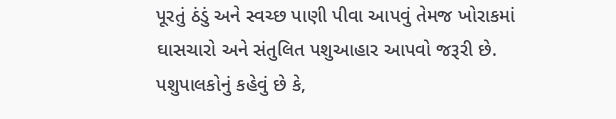પૂરતું ઠંડું અને સ્વચ્છ પાણી પીવા આપવું તેમજ ખોરાકમાં
ઘાસચારો અને સંતુલિત પશુઆહાર આપવો જરૂરી છે.
પશુપાલકોનું કહેવું છે કે,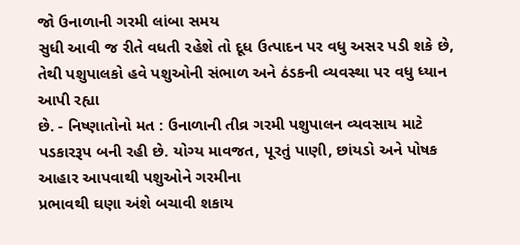જો ઉનાળાની ગરમી લાંબા સમય
સુધી આવી જ રીતે વધતી રહેશે તો દૂધ ઉત્પાદન પર વધુ અસર પડી શકે છે, તેથી પશુપાલકો હવે પશુઓની સંભાળ અને ઠંડકની વ્યવસ્થા પર વધુ ધ્યાન આપી રહ્યા
છે. - નિષ્ણાતોનો મત : ઉનાળાની તીવ્ર ગરમી પશુપાલન વ્યવસાય માટે
પડકારરૂપ બની રહી છે. યોગ્ય માવજત, પૂરતું પાણી, છાંયડો અને પોષક આહાર આપવાથી પશુઓને ગરમીના
પ્રભાવથી ઘણા અંશે બચાવી શકાય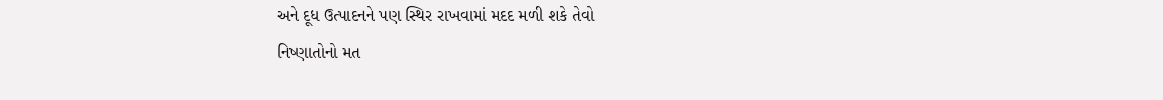અને દૂધ ઉત્પાદનને પણ સ્થિર રાખવામાં મદદ મળી શકે તેવો
નિષ્ણાતોનો મત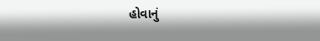હોવાનું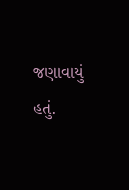જણાવાયું હતું.